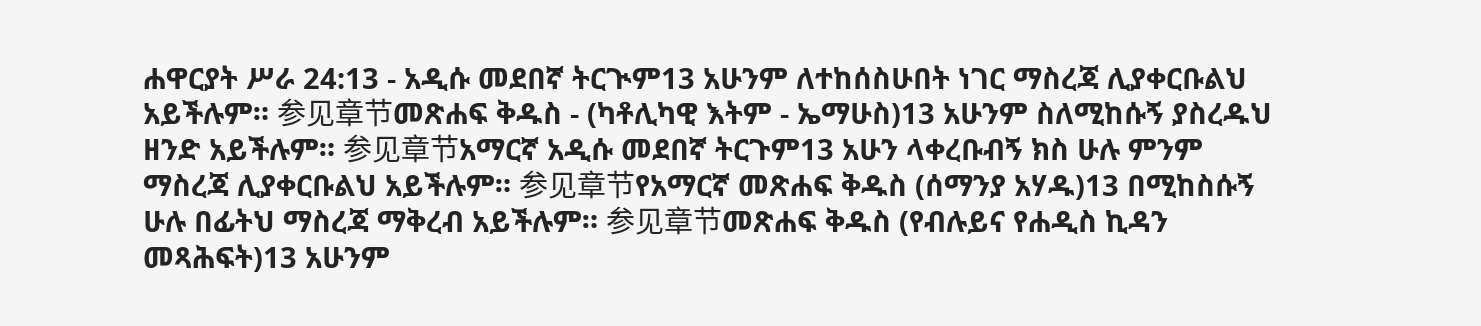ሐዋርያት ሥራ 24:13 - አዲሱ መደበኛ ትርጒም13 አሁንም ለተከሰስሁበት ነገር ማስረጃ ሊያቀርቡልህ አይችሉም። 参见章节መጽሐፍ ቅዱስ - (ካቶሊካዊ እትም - ኤማሁስ)13 አሁንም ስለሚከሱኝ ያስረዱህ ዘንድ አይችሉም። 参见章节አማርኛ አዲሱ መደበኛ ትርጉም13 አሁን ላቀረቡብኝ ክስ ሁሉ ምንም ማስረጃ ሊያቀርቡልህ አይችሉም። 参见章节የአማርኛ መጽሐፍ ቅዱስ (ሰማንያ አሃዱ)13 በሚከስሱኝ ሁሉ በፊትህ ማስረጃ ማቅረብ አይችሉም። 参见章节መጽሐፍ ቅዱስ (የብሉይና የሐዲስ ኪዳን መጻሕፍት)13 አሁንም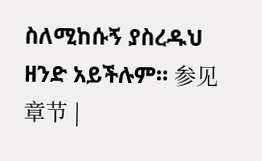ስለሚከሱኝ ያስረዱህ ዘንድ አይችሉም። 参见章节 |